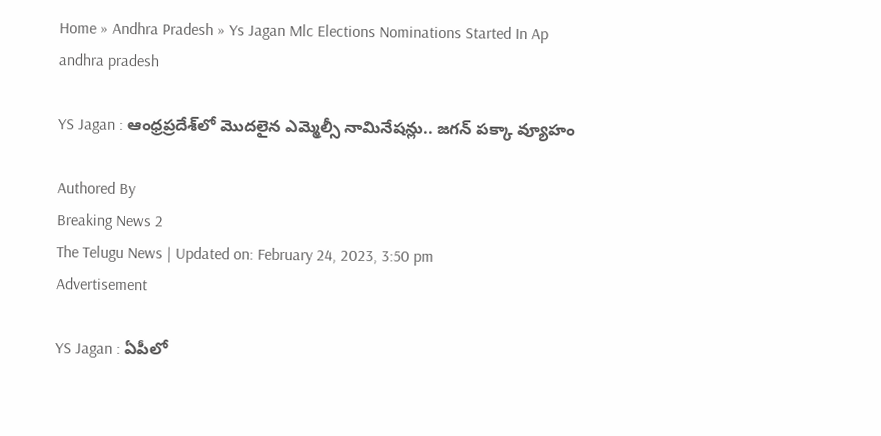Home » Andhra Pradesh » Ys Jagan Mlc Elections Nominations Started In Ap
andhra pradesh

YS Jagan : ఆంధ్రప్రదేశ్‌లో మొదలైన ఎమ్మెల్సీ నామినేషన్లు.. జగన్ పక్కా వ్యూహం

Authored By
Breaking News 2
The Telugu News | Updated on: February 24, 2023, 3:50 pm
Advertisement

YS Jagan : ఏపీలో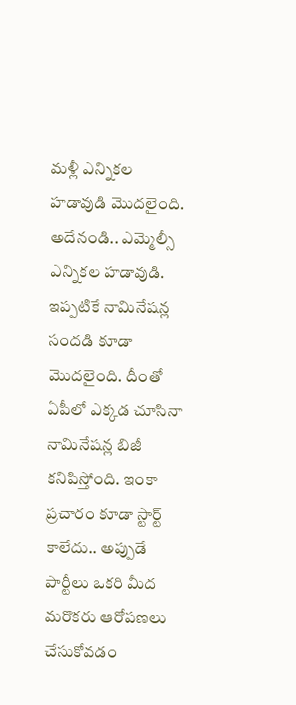మళ్లీ ఎన్నికల హడావుడి మొదలైంది. అదేనండి.. ఎమ్మెల్సీ ఎన్నికల హడావుడి. ఇప్పటికే నామినేషన్ల సందడి కూడా మొదలైంది. దీంతో ఏపీలో ఎక్కడ చూసినా నామినేషన్ల బిజీ కనిపిస్తోంది. ఇంకా ప్రచారం కూడా స్టార్ట్ కాలేదు.. అప్పుడే పార్టీలు ఒకరి మీద మరొకరు ఆరోపణలు చేసుకోవడం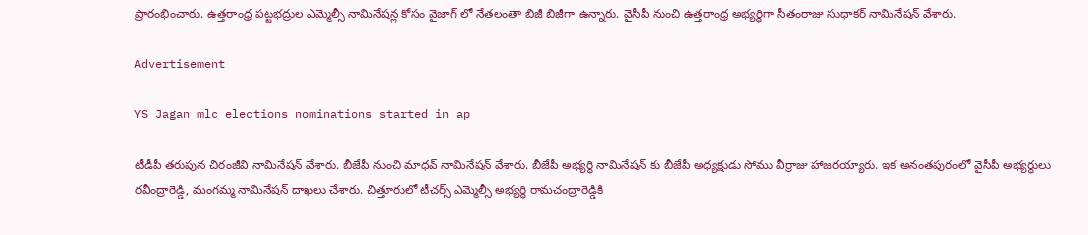ప్రారంభించారు. ఉత్తరాంధ్ర పట్టభద్రుల ఎమ్మెల్సీ నామినేషన్ల కోసం వైజాగ్ లో నేతలంతా బిజీ బిజీగా ఉన్నారు. వైసీపీ నుంచి ఉత్తరాంధ్ర అభ్యర్థిగా సీతంరాజు సుధాకర్ నామినేషన్ వేశారు.

Advertisement

YS Jagan mlc elections nominations started in ap

టీడీపీ తరుపున చిరంజీవి నామినేషన్ వేశారు. బీజేపీ నుంచి మాధవ్ నామినేషన్ వేశారు. బీజేపీ అభ్యర్థి నామినేషన్ కు బీజేపీ అధ్యక్షుడు సోము వీర్రాజు హాజరయ్యారు. ఇక అనంతపురంలో వైసీపీ అభ్యర్థులు రవీంద్రారెడ్డి, మంగమ్మ నామినేషన్ దాఖలు చేశారు. చిత్తూరులో టీచర్స్ ఎమ్మెల్సీ అభ్యర్థి రామచంద్రారెడ్డికి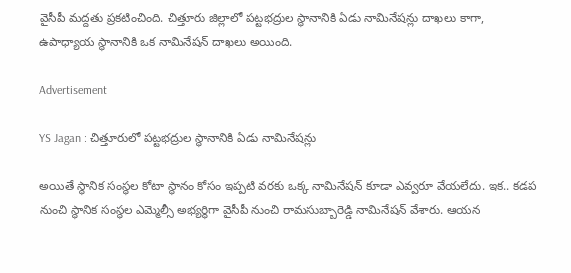వైసీపీ మద్దతు ప్రకటించింది. చిత్తూరు జిల్లాలో పట్టభద్రుల స్థానానికి ఏడు నామినేషన్లు దాఖలు కాగా, ఉపాధ్యాయ స్థానానికి ఒక నామినేషన్ దాఖలు అయింది.

Advertisement

YS Jagan : చిత్తూరులో పట్టభద్రుల స్థానానికి ఏడు నామినేషన్లు

అయితే స్థానిక సంస్థల కోటా స్థానం కోసం ఇప్పటి వరకు ఒక్క నామినేషన్ కూడా ఎవ్వరూ వేయలేదు. ఇక.. కడప నుంచి స్థానిక సంస్థల ఎమ్మెల్సీ అభ్యర్థిగా వైసీపీ నుంచి రామసుబ్బారెడ్డి నామినేషన్ వేశారు. ఆయన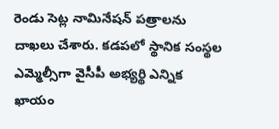రెండు సెట్ల నామినేషన్ పత్రాలను దాఖలు చేశారు. కడపలో స్థానిక సంస్థల ఎమ్మెల్సీగా వైసీపీ అభ్యర్థి ఎన్నిక ఖాయం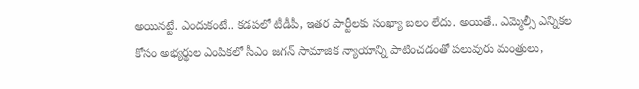అయినట్టే. ఎందుకంటే.. కడపలో టీడీపీ, ఇతర పార్టీలకు సంఖ్యా బలం లేదు. అయితే.. ఎమ్మెల్సీ ఎన్నికల కోసం అభ్యర్థుల ఎంపికలో సీఎం జగన్ సామాజిక న్యాయాన్ని పాటించడంతో పలువురు మంత్రులు,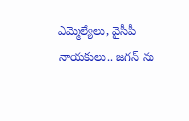ఎమ్మెల్యేలు, వైసీపీ నాయకులు.. జగన్ ను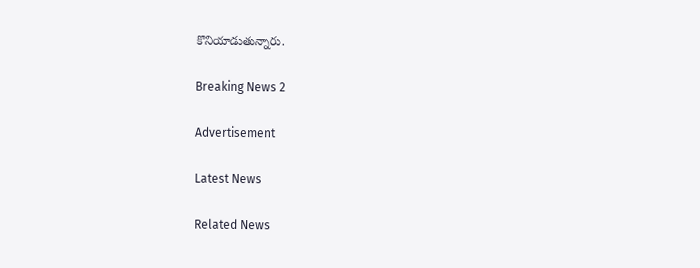కొనియాడుతున్నారు.

Breaking News 2

Advertisement

Latest News

Related News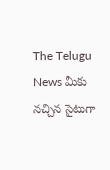The Telugu News మీకు నచ్చిన సైటుగా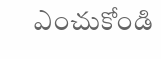ఎంచుకోండి